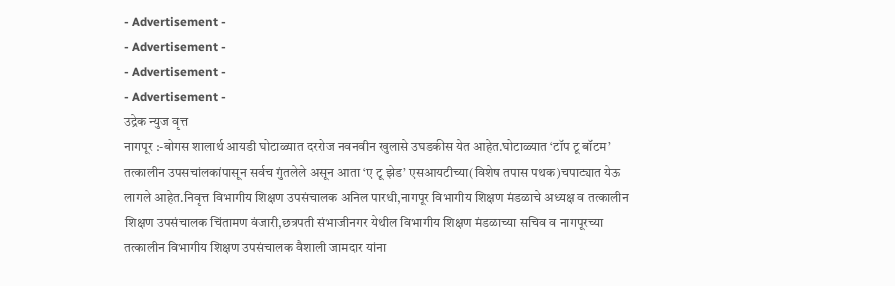- Advertisement -
- Advertisement -
- Advertisement -
- Advertisement -
उद्रेक न्युज वृत्त
नागपूर :-बोगस शालार्थ आयडी घोटाळ्यात दररोज नवनवीन खुलासे उघडकीस येत आहेत.घोटाळ्यात ‘टॉप टू बॉटम’ तत्कालीन उपसचांलकांपासून सर्वच गुंतलेले असून आता ‘ए टू झेड’ एसआयटीच्या(विशेष तपास पथक)चपाट्यात येऊ लागले आहेत.निवृत्त विभागीय शिक्षण उपसंचालक अनिल पारधी,नागपूर विभागीय शिक्षण मंडळाचे अध्यक्ष व तत्कालीन शिक्षण उपसंचालक चिंतामण वंजारी,छत्रपती संभाजीनगर येथील विभागीय शिक्षण मंडळाच्या सचिव व नागपूरच्या तत्कालीन विभागीय शिक्षण उपसंचालक वैशाली जामदार यांना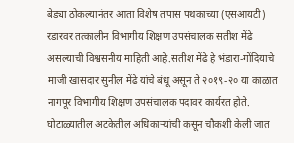बेड्या ठोकल्यानंतर आता विशेष तपास पथकाच्या (एसआयटी) रडारवर तत्कालीन विभागीय शिक्षण उपसंचालक सतीश मेंढे असल्याची विश्वसनीय माहिती आहे.सतीश मेंढे हे भंडारा-गोंदियाचे माजी खासदार सुनील मेंढे यांचे बंधू असून ते २०१९-२० या काळात नागपूर विभागीय शिक्षण उपसंचालक पदावर कार्यरत होते. घोटाळ्यातील अटकेतील अधिकाऱ्यांची कसून चौकशी केली जात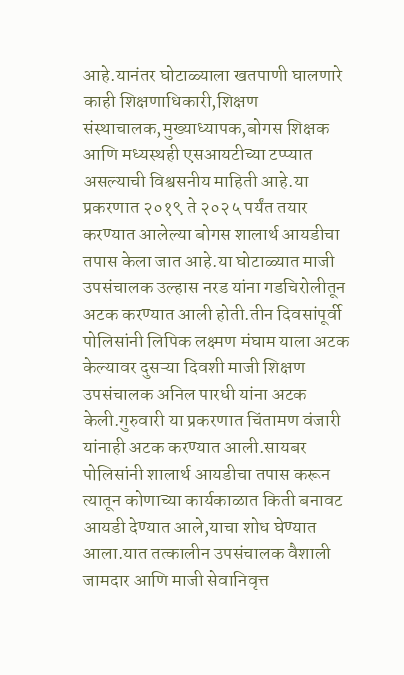आहे.यानंतर घोटाळ्याला खतपाणी घालणारे काही शिक्षणाधिकारी,शिक्षण संस्थाचालक,मुख्याध्यापक,बोगस शिक्षक आणि मध्यस्थही एसआयटीच्या टप्प्यात असल्याची विश्वसनीय माहिती आहे.या प्रकरणात २०१९ ते २०२५ पर्यंत तयार करण्यात आलेल्या बोगस शालार्थ आयडीचा तपास केला जात आहे.या घोटाळ्यात माजी उपसंचालक उल्हास नरड यांना गडचिरोलीतून अटक करण्यात आली होती.तीन दिवसांपूर्वी पोलिसांनी लिपिक लक्ष्मण मंघाम याला अटक केल्यावर दुसऱ्या दिवशी माजी शिक्षण उपसंचालक अनिल पारधी यांना अटक केली.गुरुवारी या प्रकरणात चिंतामण वंजारी यांनाही अटक करण्यात आली.सायबर पोलिसांनी शालार्थ आयडीचा तपास करून त्यातून कोणाच्या कार्यकाळात किती बनावट आयडी देण्यात आले,याचा शोध घेण्यात आला.यात तत्कालीन उपसंचालक वैशाली जामदार आणि माजी सेवानिवृत्त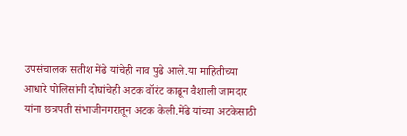उपसंचालक सतीश मेंढे यांचेही नाव पुढे आले.या माहितीच्या आधारे पोलिसांनी दोघांचेही अटक वॉरंट काढून वैशाली जामदार यांना छत्रपती संभाजीनगरातून अटक केली.मेंढे यांच्या अटकेसाठी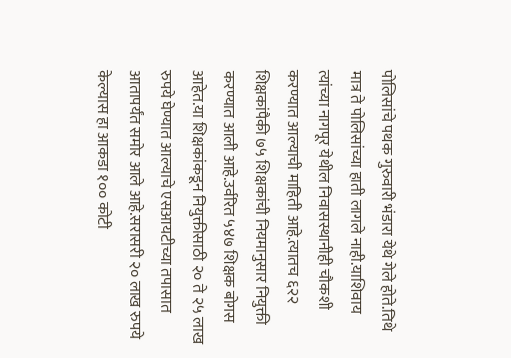पोलिसांचे पथक गुरुवारी भंडारा येथे गेले होते.तिथे मात्र ते पोलिसांच्या हाती लागले नाही.याशिवाय त्यांच्या नागपूर येथील निवासस्थानीही चौकशी करण्यात आल्याची माहिती आहे.त्यातच ६२२ शिक्षकांपैकी ७५ शिक्षकांची नियमानुसार नियुक्ती करण्यात आली आहे.उर्वरित ५४७ शिक्षक बोगस आहेत.या शिक्षकांकडून नियुक्तीसाठी २० ते २५ लाख रुपये घेण्यात आल्याचे एसआयटीच्या तपासात आतापर्यंत समोर आले आहे.सरासरी २० लाख रुपये केल्यास हा आकडा १०० कोटी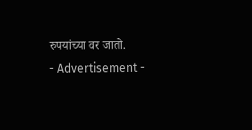रुपयांच्या वर जातो.
- Advertisement -